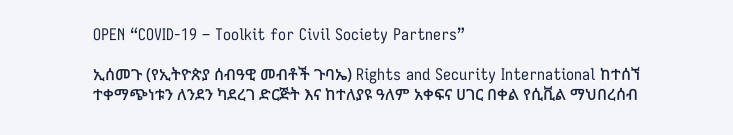OPEN “COVID-19 – Toolkit for Civil Society Partners”

ኢሰመጉ (የኢትዮጵያ ሰብዓዊ መብቶች ጉባኤ) Rights and Security International ከተሰኘ ተቀማጭነቱን ለንደን ካደረገ ድርጅት እና ከተለያዩ ዓለም አቀፍና ሀገር በቀል የሲቪል ማህበረሰብ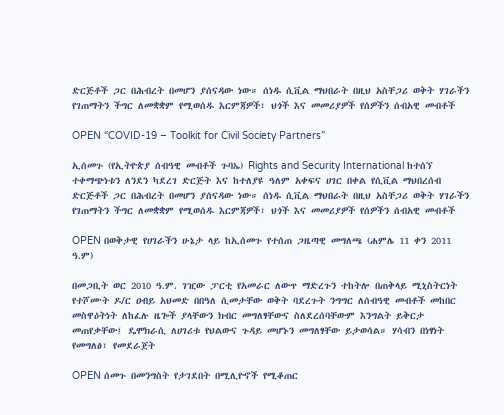ድርጅቶች ጋር በሕብረት በመሆን ያሰናዳው ነው። ሰነዱ ሲቪል ማህበራት በዚህ አስቸጋሪ ወቅት ሃገራችን የገጠማትን ችግር ለመቋቋም የሚወሰዱ እርምጃዎች፣ ህጎች እና መመሪያዎች የሰዎችን ሰብአዊ መብቶች

OPEN “COVID-19 – Toolkit for Civil Society Partners”

ኢሰመጉ (የኢትዮጵያ ሰብዓዊ መብቶች ጉባኤ) Rights and Security International ከተሰኘ ተቀማጭነቱን ለንደን ካደረገ ድርጅት እና ከተለያዩ ዓለም አቀፍና ሀገር በቀል የሲቪል ማህበረሰብ ድርጅቶች ጋር በሕብረት በመሆን ያሰናዳው ነው። ሰነዱ ሲቪል ማህበራት በዚህ አስቸጋሪ ወቅት ሃገራችን የገጠማትን ችግር ለመቋቋም የሚወሰዱ እርምጃዎች፣ ህጎች እና መመሪያዎች የሰዎችን ሰብአዊ መብቶች

OPEN በወቅታዊ የሀገራችን ሁኔታ ላይ ከኢሰመጉ የተሰጠ ጋዜጣዊ መግለጫ (ሐምሌ 11 ቀን 2011 ዓ.ም)

በመጋቢት ወር 2010 ዓ.ም. ገዢው ፓርቲ የአመራር ለውጥ ማድረጉን ተከትሎ በጠቅላይ ሚኒስትርነት የተሾሙት ዶ/ር ዐብይ አህመድ በበዓለ ሲመታቸው ወቅት ባደረጉት ንግግር ለሰብዓዊ መብቶች መከበር መስዋዕትነት ለከፈሉ ዜጐች ያላቸውን ክብር መግለፃቸውና ስለደረሰባቸውም እንግልት ይቅርታ መጠየቃቸው፤ ዴሞክራሲ ለሀገሪቱ የህልውና ጉዳይ መሆኑን መግለፃቸው ይታወሳል። ሃሳብን በነፃነት የመግለፅ፣ የመደራጀት

OPEN ሰመጉ በመንግስት የታገደበት በሚሊዮኖች የሚቆጠር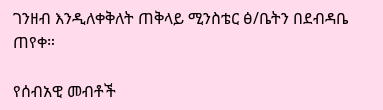ገንዘብ እንዲለቀቅለት ጠቅላይ ሚንስቴር ፅ/ቤትን በደብዳቤ ጠየቀ።

የሰብአዊ መብቶች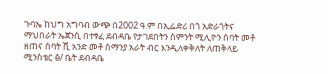ጉባኤ ከህግ አግባብ ውጭ በ2002 ዓ.ም በኢፌድሪ በጎ አድራጎትና ማህበራት ኤጀንሲ በተፃፈ ደብዳቤ የታገደበትን ስምንት ሚሊዮን ሰባት መቶ ዘጠና ሰባት ሺ አንድ መቶ ሰማንያ አራት ብር እንዲለቀቅለት ለጠቅላይ ሚንስቴር ፅ/ ቤት ደብዳቤ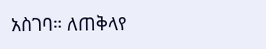አስገባ። ለጠቅላየ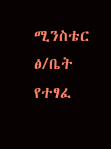ሚንስቴር ፅ/ቤት የተፃፈ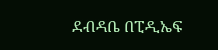ደብዳቤ በፒዲኤፍ